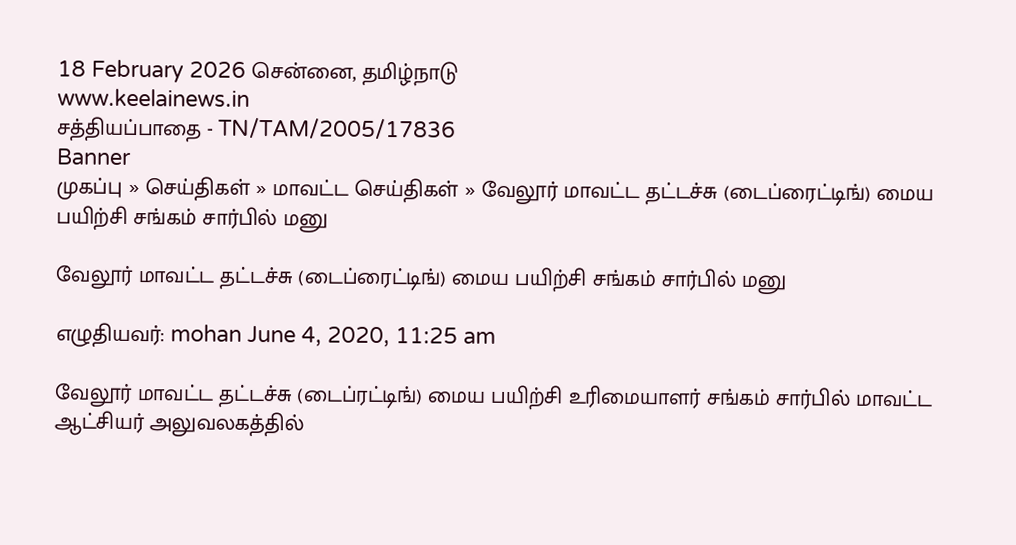18 February 2026 சென்னை, தமிழ்நாடு
www.keelainews.in
சத்தியப்பாதை - TN/TAM/2005/17836
Banner
முகப்பு » செய்திகள் » மாவட்ட செய்திகள் » வேலூர் மாவட்ட தட்டச்சு (டைப்ரைட்டிங்) மைய பயிற்சி சங்கம் சார்பில் மனு

வேலூர் மாவட்ட தட்டச்சு (டைப்ரைட்டிங்) மைய பயிற்சி சங்கம் சார்பில் மனு

எழுதியவர்: mohan June 4, 2020, 11:25 am

வேலூர் மாவட்ட தட்டச்சு (டைப்ரட்டிங்) மைய பயிற்சி உரிமையாளர் சங்கம் சார்பில் மாவட்ட ஆட்சியர் அலுவலகத்தில்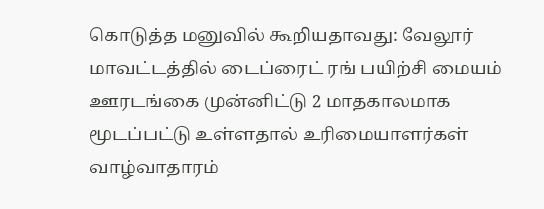கொடுத்த மனுவில் கூறியதாவது: வேலூர் மாவட்டத்தில் டைப்ரைட் ரங் பயிற்சி மையம் ஊரடங்கை முன்னிட்டு 2 மாதகாலமாக மூடப்பட்டு உள்ளதால் உரிமையாளர்கள் வாழ்வாதாரம்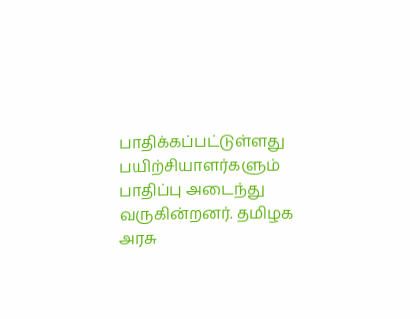பாதிக்கப்பட்டுள்ளது பயிற்சியாளர்களும் பாதிப்பு அடைந்து வருகின்றனர். தமிழக அரசு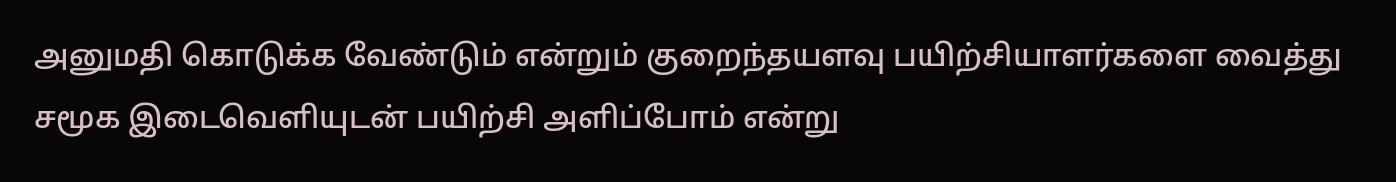அனுமதி கொடுக்க வேண்டும் என்றும் குறைந்தயளவு பயிற்சியாளர்களை வைத்து சமூக இடைவெளியுடன் பயிற்சி அளிப்போம் என்று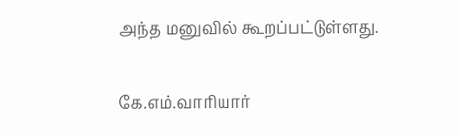அந்த மனுவில் கூறப்பட்டுள்ளது.

கே.எம்.வாரியார்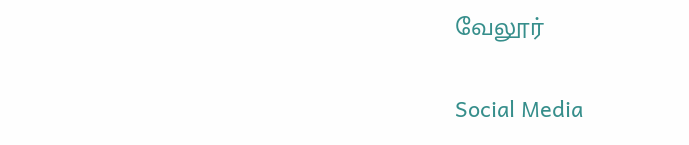வேலூர்

Social Media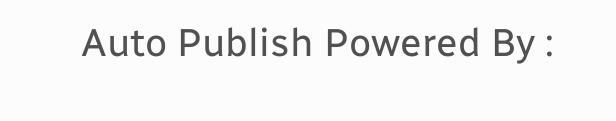Auto Publish Powered By :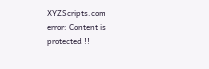XYZScripts.com
error: Content is protected !!